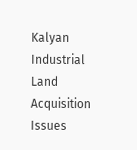Kalyan Industrial Land Acquisition Issues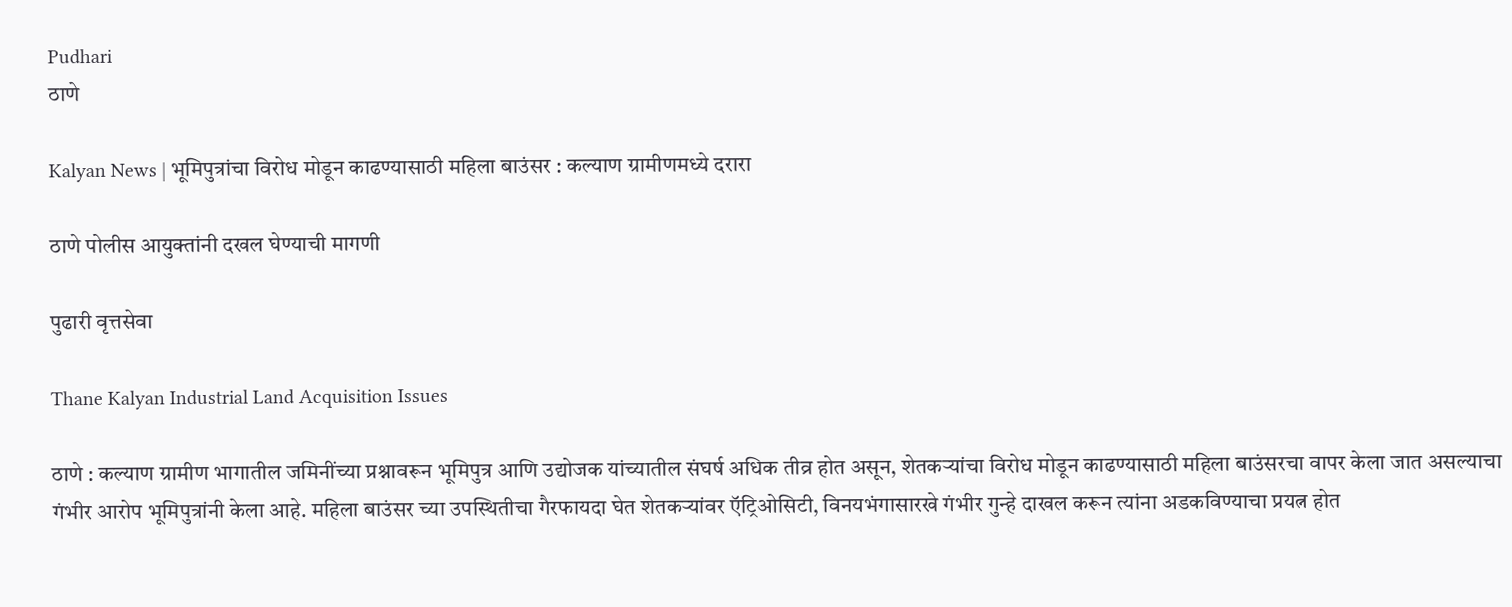Pudhari
ठाणे

Kalyan News | भूमिपुत्रांचा विरोध मोडून काढण्यासाठी महिला बाउंसर : कल्याण ग्रामीणमध्ये दरारा

ठाणे पोलीस आयुक्तांनी दखल घेण्याची मागणी

पुढारी वृत्तसेवा

Thane Kalyan Industrial Land Acquisition Issues

ठाणे : कल्याण ग्रामीण भागातील जमिनींच्या प्रश्नावरून भूमिपुत्र आणि उद्योजक यांच्यातील संघर्ष अधिक तीव्र होत असून, शेतकऱ्यांचा विरोध मोडून काढण्यासाठी महिला बाउंसरचा वापर केला जात असल्याचा गंभीर आरोप भूमिपुत्रांनी केला आहे. महिला बाउंसर च्या उपस्थितीचा गैरफायदा घेत शेतकऱ्यांवर ऍट्रिओसिटी, विनयभंगासारखे गंभीर गुन्हे दाखल करून त्यांना अडकविण्याचा प्रयत्न होत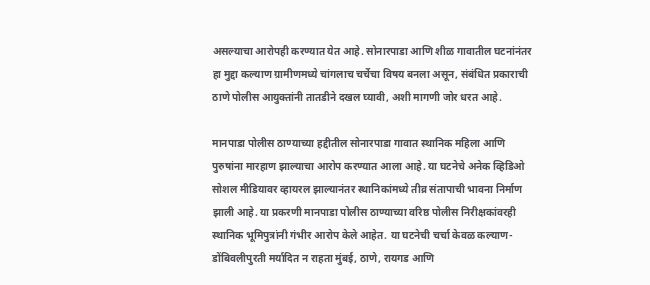असल्याचा आरोपही करण्यात येत आहे. सोनारपाडा आणि शीळ गावातील घटनांनंतर हा मुद्दा कल्याण ग्रामीणमध्ये चांगलाच चर्चेचा विषय बनला असून, संबंधित प्रकाराची ठाणे पोलीस आयुक्तांनी तातडीने दखल घ्यावी, अशी मागणी जोर धरत आहे.

मानपाडा पोलीस ठाण्याच्या हद्दीतील सोनारपाडा गावात स्थानिक महिला आणि पुरुषांना मारहाण झाल्याचा आरोप करण्यात आला आहे. या घटनेचे अनेक व्हिडिओ सोशल मीडियावर व्हायरल झाल्यानंतर स्थानिकांमध्ये तीव्र संतापाची भावना निर्माण झाली आहे. या प्रकरणी मानपाडा पोलीस ठाण्याच्या वरिष्ठ पोलीस निरीक्षकांवरही स्थानिक भूमिपुत्रांनी गंभीर आरोप केले आहेत. या घटनेची चर्चा केवळ कल्याण-डोंबिवलीपुरती मर्यादित न राहता मुंबई, ठाणे, रायगड आणि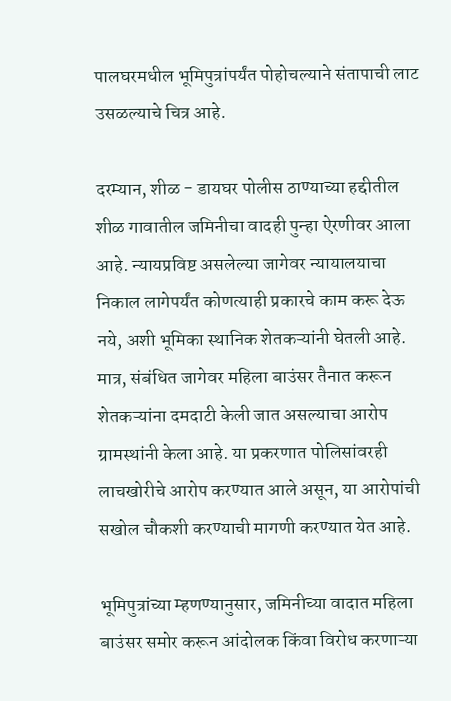पालघरमधील भूमिपुत्रांपर्यंत पोहोचल्याने संतापाची लाट उसळल्याचे चित्र आहे.

दरम्यान, शीळ - डायघर पोलीस ठाण्याच्या हद्दीतील शीळ गावातील जमिनीचा वादही पुन्हा ऐरणीवर आला आहे. न्यायप्रविष्ट असलेल्या जागेवर न्यायालयाचा निकाल लागेपर्यंत कोणत्याही प्रकारचे काम करू देऊ नये, अशी भूमिका स्थानिक शेतकऱ्यांनी घेतली आहे. मात्र, संबंधित जागेवर महिला बाउंसर तैनात करून शेतकऱ्यांना दमदाटी केली जात असल्याचा आरोप ग्रामस्थांनी केला आहे. या प्रकरणात पोलिसांवरही लाचखोरीचे आरोप करण्यात आले असून, या आरोपांची सखोल चौकशी करण्याची मागणी करण्यात येत आहे.

भूमिपुत्रांच्या म्हणण्यानुसार, जमिनीच्या वादात महिला बाउंसर समोर करून आंदोलक किंवा विरोध करणाऱ्या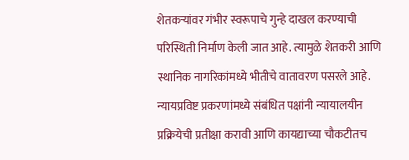शेतकऱ्यांवर गंभीर स्वरूपाचे गुन्हे दाखल करण्याची परिस्थिती निर्माण केली जात आहे. त्यामुळे शेतकरी आणि स्थानिक नागरिकांमध्ये भीतीचे वातावरण पसरले आहे. न्यायप्रविष्ट प्रकरणांमध्ये संबंधित पक्षांनी न्यायालयीन प्रक्रियेची प्रतीक्षा करावी आणि कायद्याच्या चौकटीतच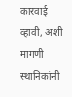कारवाई व्हावी, अशी मागणी स्थानिकांनी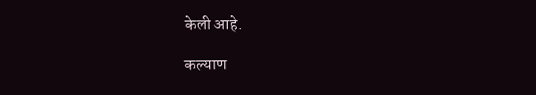केली आहे.

कल्याण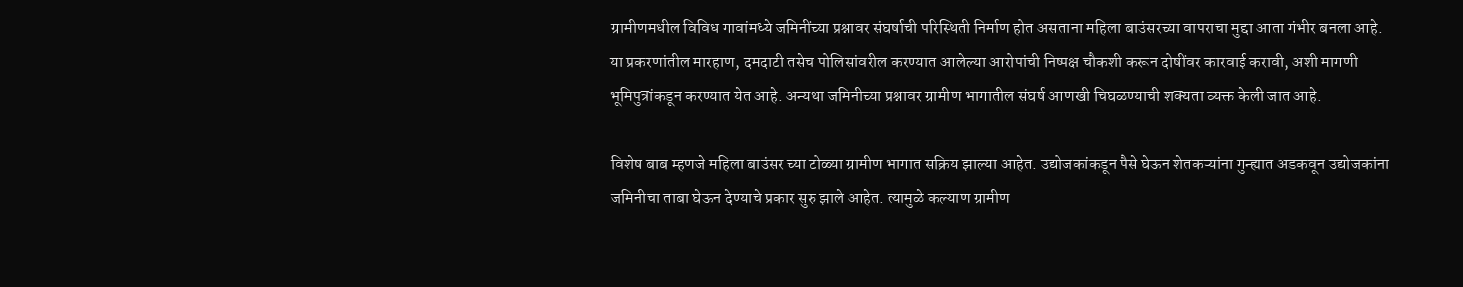ग्रामीणमधील विविध गावांमध्ये जमिनींच्या प्रश्नावर संघर्षाची परिस्थिती निर्माण होत असताना महिला बाउंसरच्या वापराचा मुद्दा आता गंभीर बनला आहे. या प्रकरणांतील मारहाण, दमदाटी तसेच पोलिसांवरील करण्यात आलेल्या आरोपांची निष्पक्ष चौकशी करून दोषींवर कारवाई करावी, अशी मागणी भूमिपुत्रांकडून करण्यात येत आहे. अन्यथा जमिनीच्या प्रश्नावर ग्रामीण भागातील संघर्ष आणखी चिघळण्याची शक्यता व्यक्त केली जात आहे.

विशेष बाब म्हणजे महिला बाउंसर च्या टोळ्या ग्रामीण भागात सक्रिय झाल्या आहेत. उद्योजकांकडून पैसे घेऊन शेतकऱ्यांना गुन्ह्यात अडकवून उद्योजकांना जमिनीचा ताबा घेऊन देण्याचे प्रकार सुरु झाले आहेत. त्यामुळे कल्याण ग्रामीण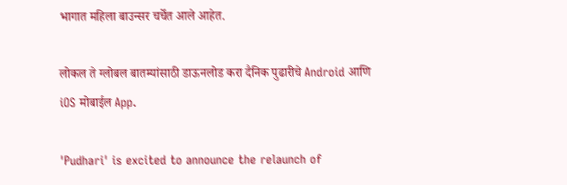भागात महिला बाउन्सर चर्चेत आले आहेत.

लोकल ते ग्लोबल बातम्यांसाठी डाऊनलोड करा दैनिक पुढारीचे Android आणि iOS मोबाईल App.

'Pudhari' is excited to announce the relaunch of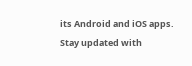its Android and iOS apps. Stay updated with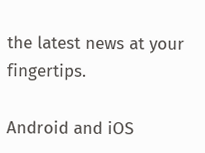the latest news at your fingertips.

Android and iOS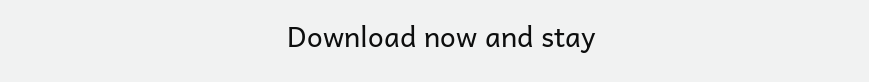Download now and stay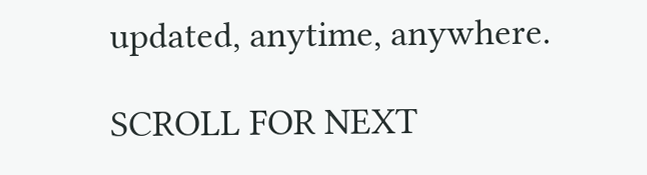updated, anytime, anywhere.

SCROLL FOR NEXT